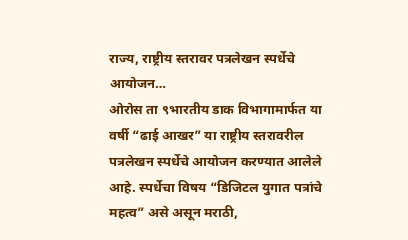राज्य, राष्ट्रीय स्तरावर पत्रलेखन स्पर्धेचे आयोजन…
ओरोस ता ९भारतीय डाक विभागामार्फत या वर्षी “ढाई आखर” या राष्ट्रीय स्तरावरील पत्रलेखन स्पर्धेचे आयोजन करण्यात आलेले आहे. स्पर्धेचा विषय “डिजिटल युगात पत्रांचे महत्व” असे असून मराठी,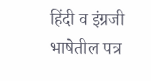हिंदी व इंग्रजी भाषेतील पत्र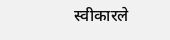स्वीकारले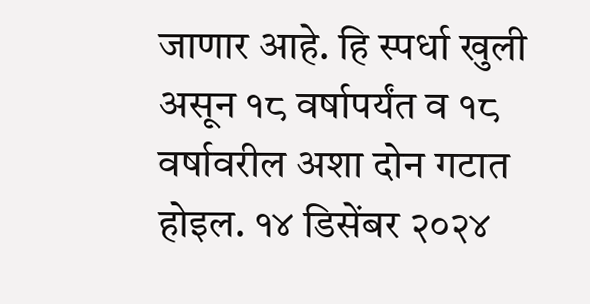जाणार आहे. हि स्पर्धा खुली असून १८ वर्षापर्यंत व १८ वर्षावरील अशा दोन गटात होइल. १४ डिसेंबर २०२४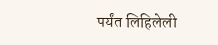पर्यंत लिहिलेली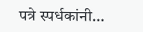पत्रे स्पर्धकांनी…